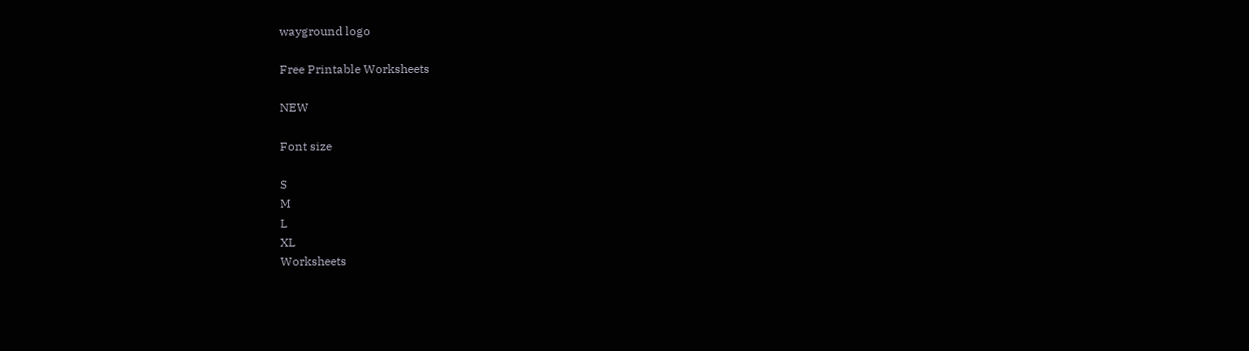wayground logo

Free Printable Worksheets

NEW

Font size

S
M
L
XL
Worksheets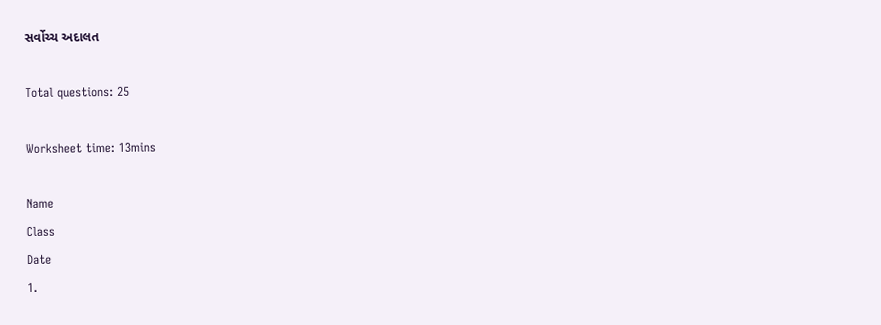સર્વોચ્ચ અદાલત

Total questions: 25

Worksheet time: 13mins

Name
Class
Date
1.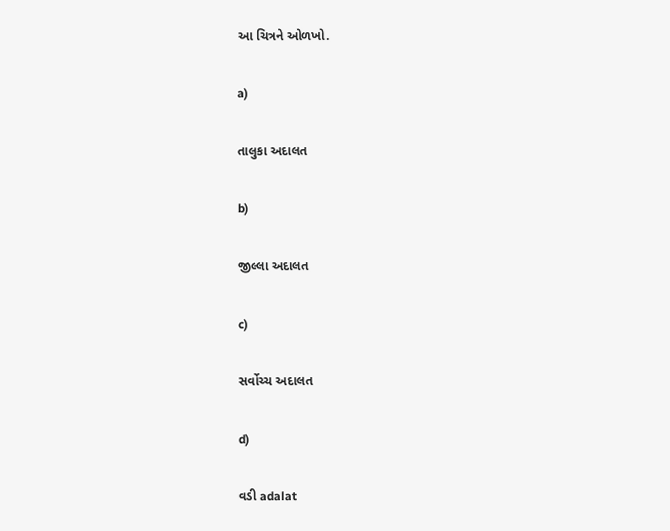આ ચિત્રને ઓળખો.

a)

તાલુકા અદાલત

b)

જીલ્લા અદાલત

c)

સર્વોચ્ચ અદાલત

d)

વડી adalat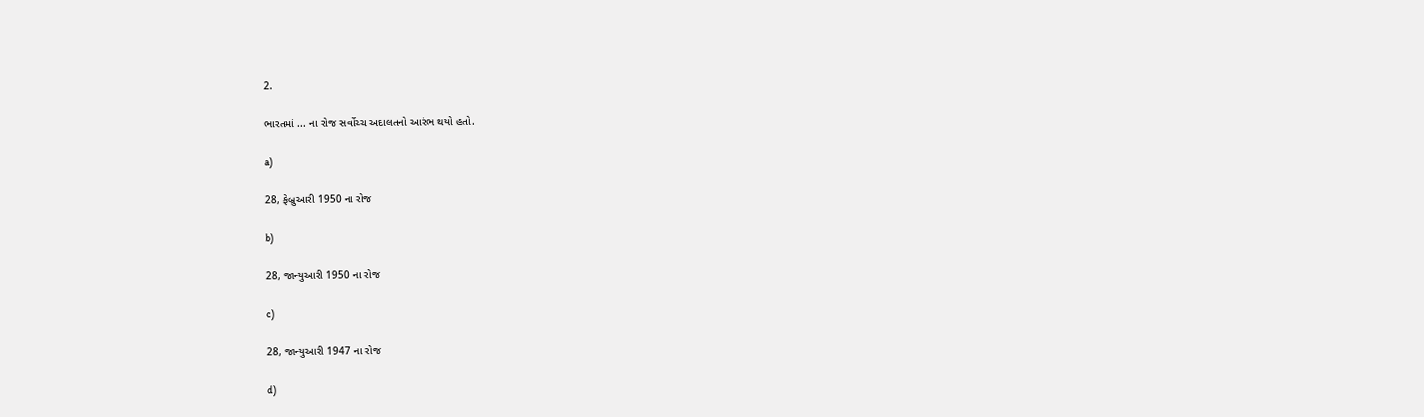2.

ભારતમાં ... ના રોજ સર્વોચ્ચ અદાલતનો આરંભ થયો હતો.

a)

28, ફેબ્રુઆરી 1950 ના રોજ

b)

28, જાન્યુઆરી 1950 ના રોજ

c)

28, જાન્યુઆરી 1947 ના રોજ

d)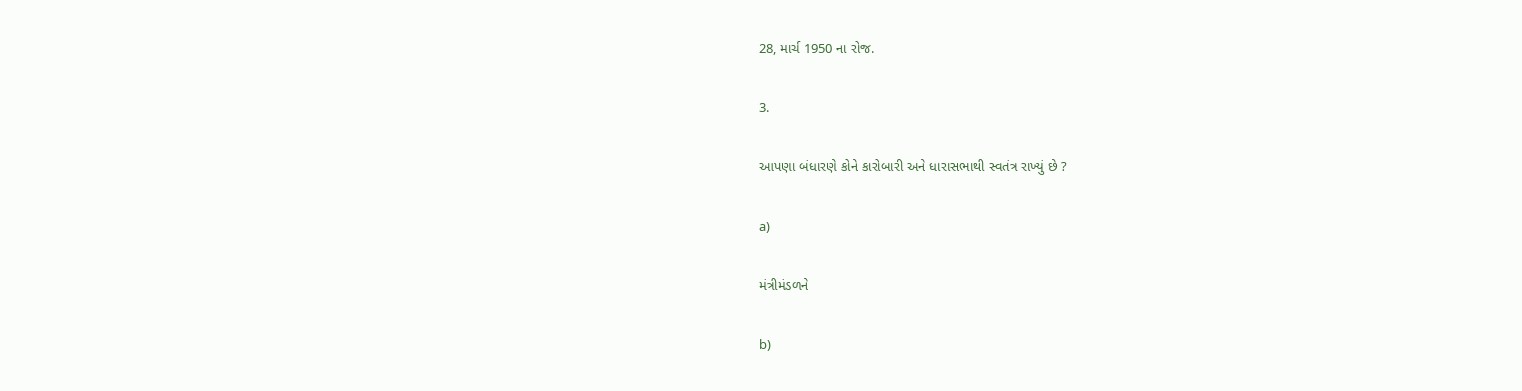28, માર્ચ 1950 ના રોજ.

3.

આપણા બંધારણે કોને કારોબારી અને ધારાસભાથી સ્વતંત્ર રાખ્યું છે ?

a)

મંત્રીમંડળને

b)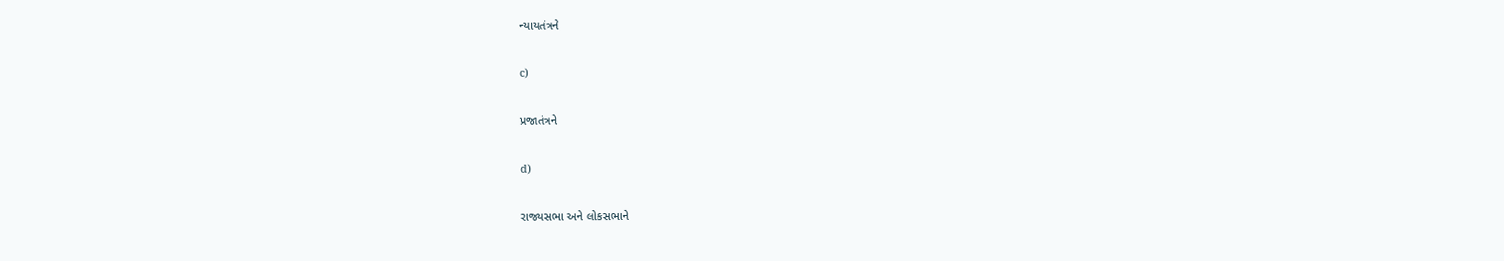ન્યાયતંત્રને

c)

પ્રજાતંત્રને

d)

રાજ્યસભા અને લોકસભાને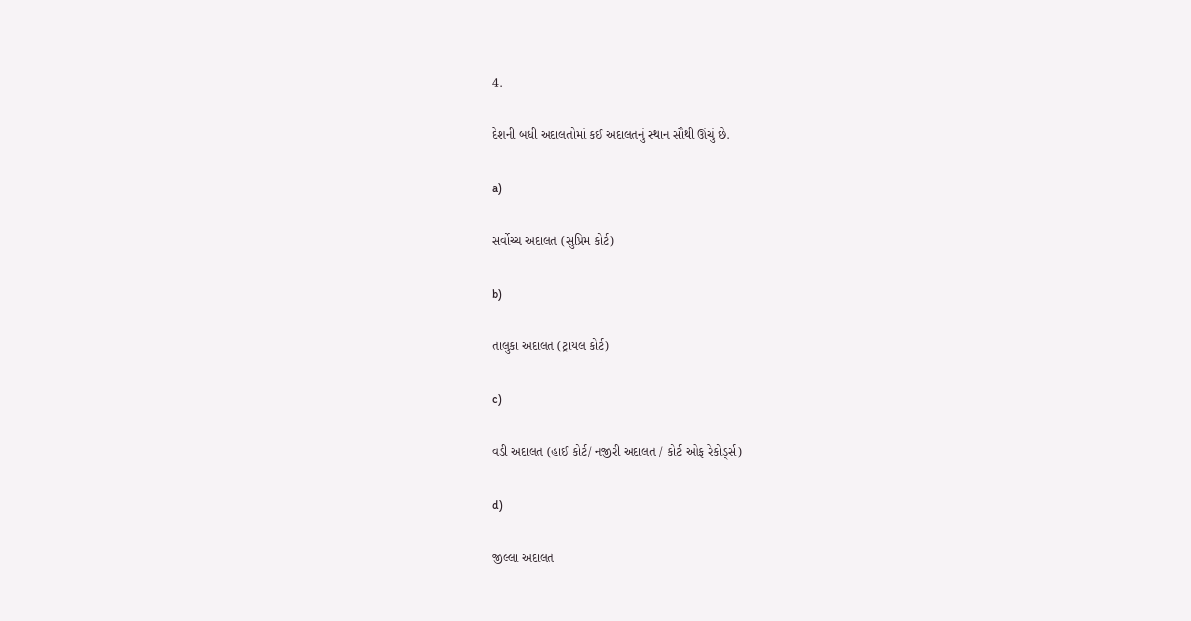4.

દેશની બધી અદાલતોમાં કઈ અદાલતનું સ્થાન સૌથી ઊંચું છે.

a)

સર્વોચ્ચ અદાલત (સુપ્રિમ કોર્ટ)

b)

તાલુકા અદાલત (ટ્રાયલ કોર્ટ)

c)

વડી અદાલત (હાઈ કોર્ટ/ નજીરી અદાલત / કોર્ટ ઓફ રેકોર્ડ્સ)

d)

જીલ્લા અદાલત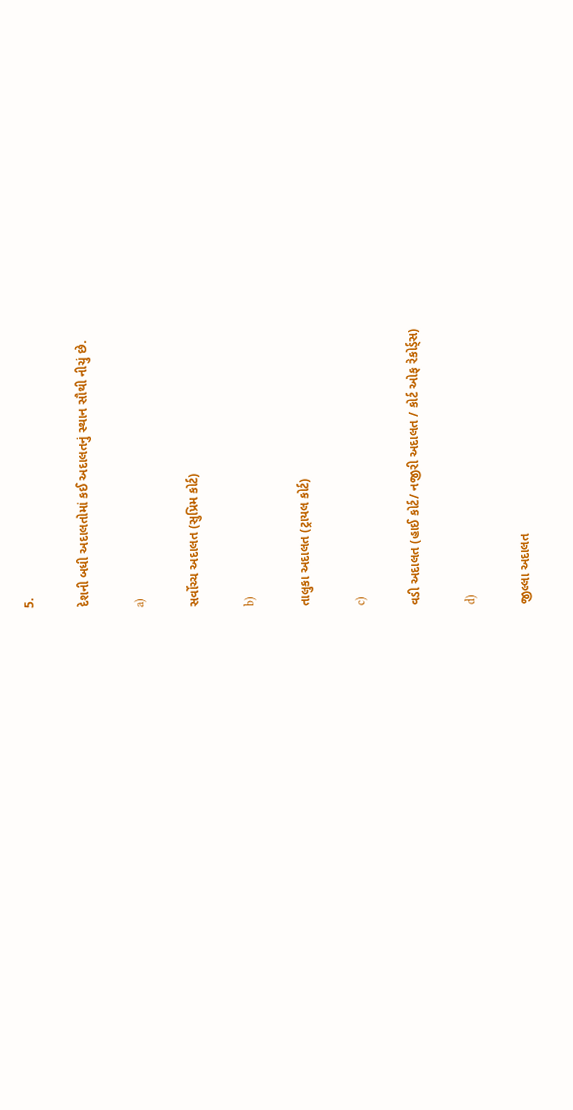5.

દેશની બધી અદાલતોમાં કઈ અદાલતનું સ્થાન સૌથી નીચું છે.

a)

સર્વોચ્ચ અદાલત (સુપ્રિમ કોર્ટ)

b)

તાલુકા અદાલત (ટ્રાયલ કોર્ટ)

c)

વડી અદાલત (હાઈ કોર્ટ/ નજીરી અદાલત / કોર્ટ ઓફ રેકોર્ડ્સ)

d)

જીલ્લા અદાલત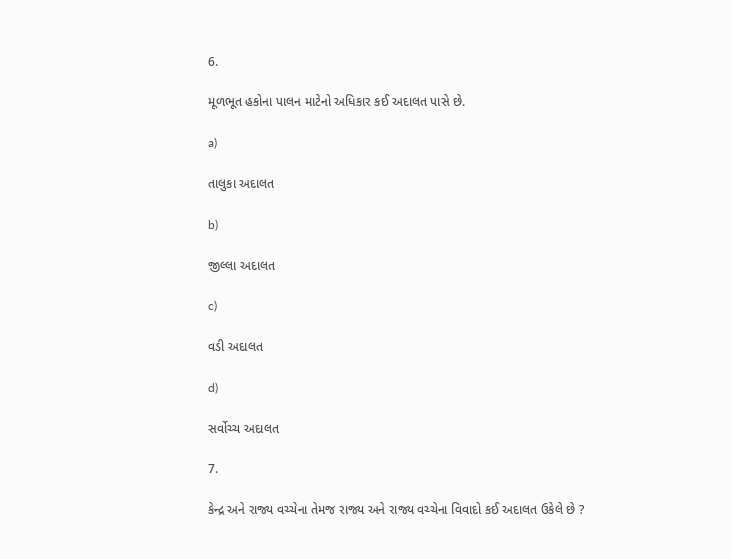6.

મૂળભૂત હકોના પાલન માટેનો અધિકાર કઈ અદાલત પાસે છે.

a)

તાલુકા અદાલત

b)

જીલ્લા અદાલત

c)

વડી અદાલત

d)

સર્વોચ્ચ અદાલત

7.

કેન્દ્ર અને રાજ્ય વચ્ચેના તેમજ રાજ્ય અને રાજ્ય વચ્ચેના વિવાદો કઈ અદાલત ઉકેલે છે ?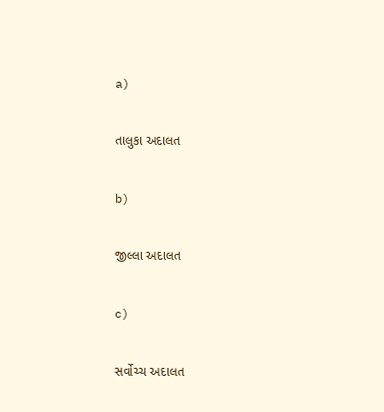a)

તાલુકા અદાલત

b)

જીલ્લા અદાલત

c)

સર્વોચ્ચ અદાલત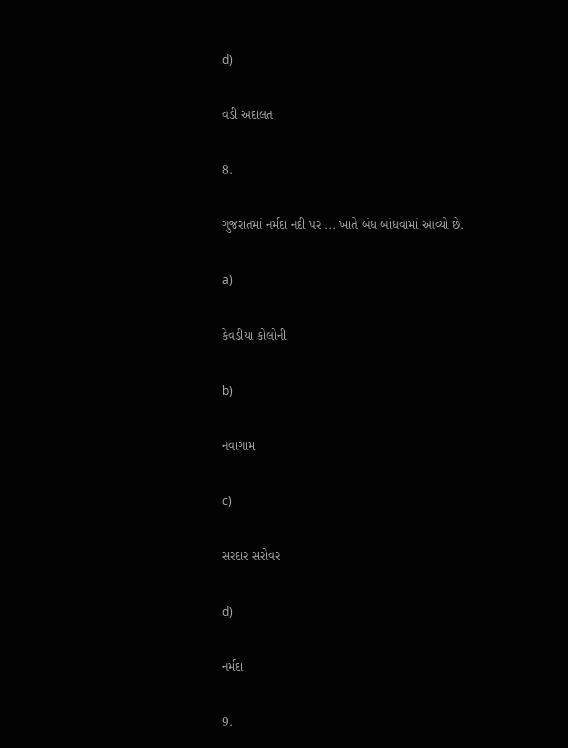d)

વડી અદાલત

8.

ગુજરાતમાં નર્મદા નદી પર ... ખાતે બંધ બાંધવામાં આવ્યો છે.

a)

કેવડીયા કોલોની

b)

નવાગામ

c)

સરદાર સરોવર

d)

નર્મદા

9.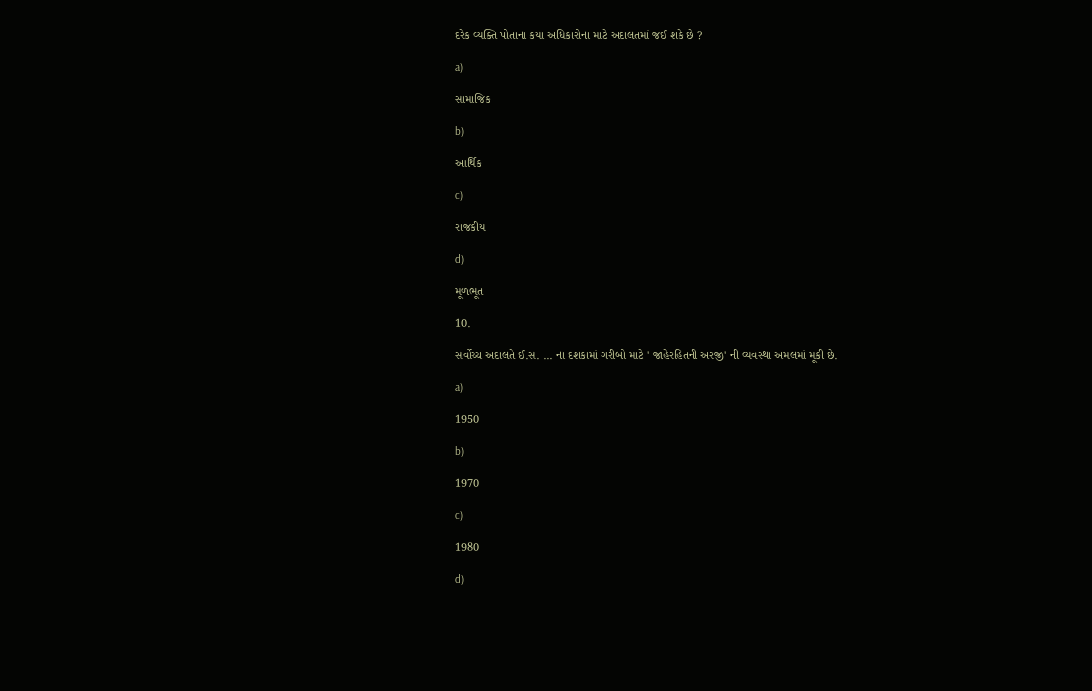દરેક વ્યક્તિ પોતાના કયા અધિકારોના માટે અદાલતમાં જઈ શકે છે ?

a)

સામાજિક

b)

આર્થિક

c)

રાજકીય

d)

મૂળભૂત

10.

સર્વોચ્ચ અદાલતે ઈ.સ. ... ના દશકામાં ગરીબો માટે ' જાહેરહિતની અરજી' ની વ્યવસ્થા અમલમાં મૂકી છે.

a)

1950

b)

1970

c)

1980

d)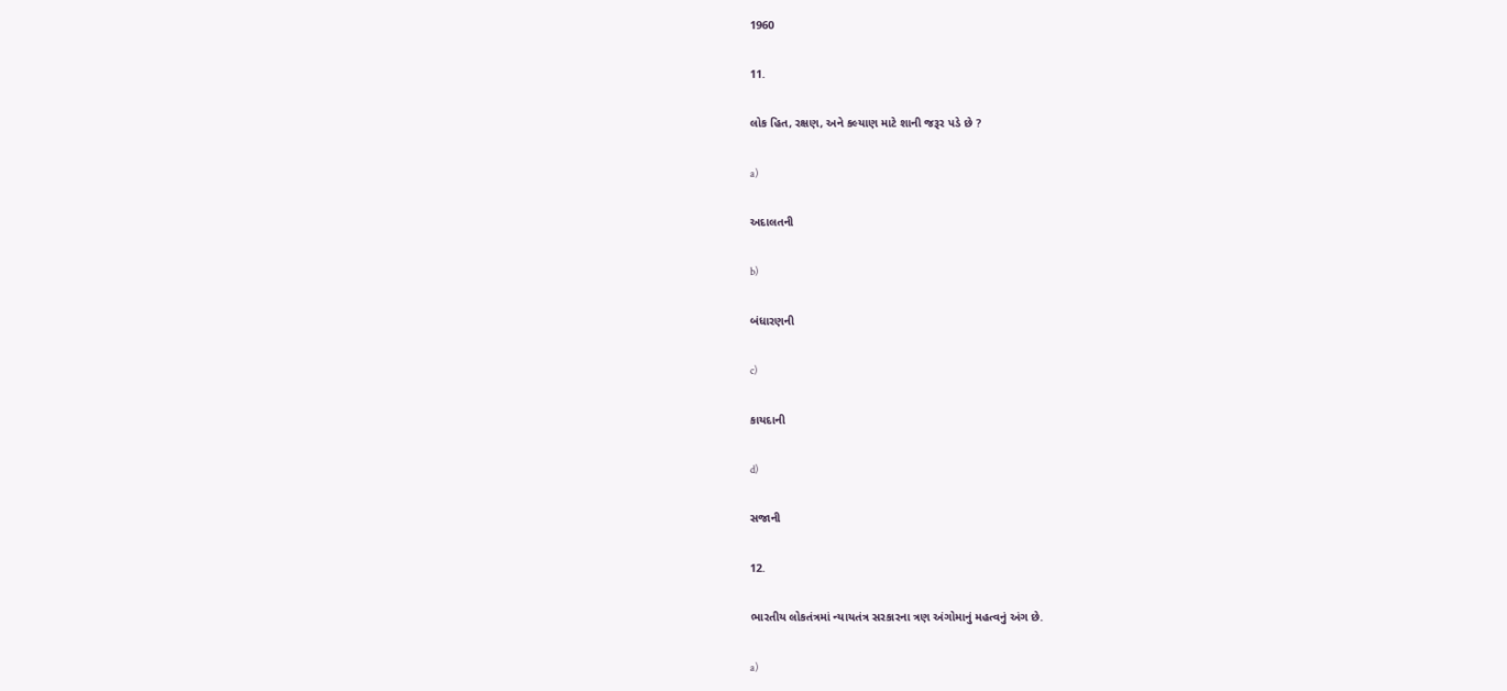1960

11.

લોક હિત, રક્ષણ, અને કલ્યાણ માટે શાની જરૂર પડે છે ?

a)

અદાલતની

b)

બંધારણની

c)

કાયદાની

d)

સજાની

12.

ભારતીય લોકતંત્રમાં ન્યાયતંત્ર સરકારના ત્રણ અંગોમાનું મહત્વનું અંગ છે.

a)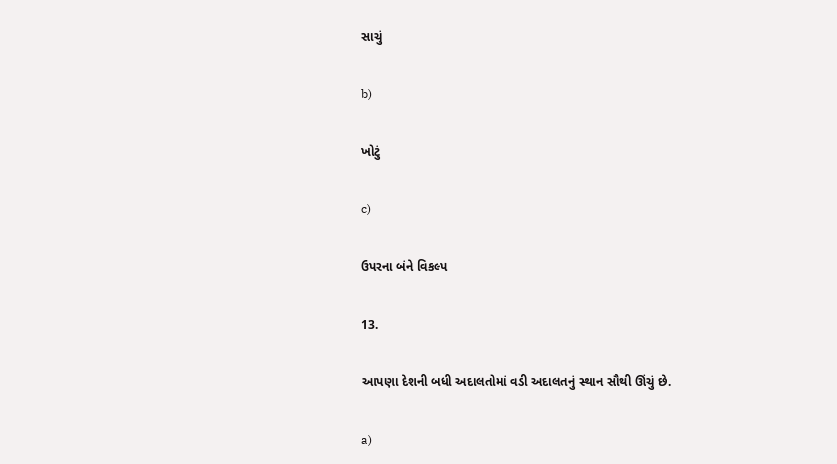સાચું

b)

ખોટું

c)

ઉપરના બંને વિકલ્પ

13.

આપણા દેશની બધી અદાલતોમાં વડી અદાલતનું સ્થાન સૌથી ઊંચું છે.

a)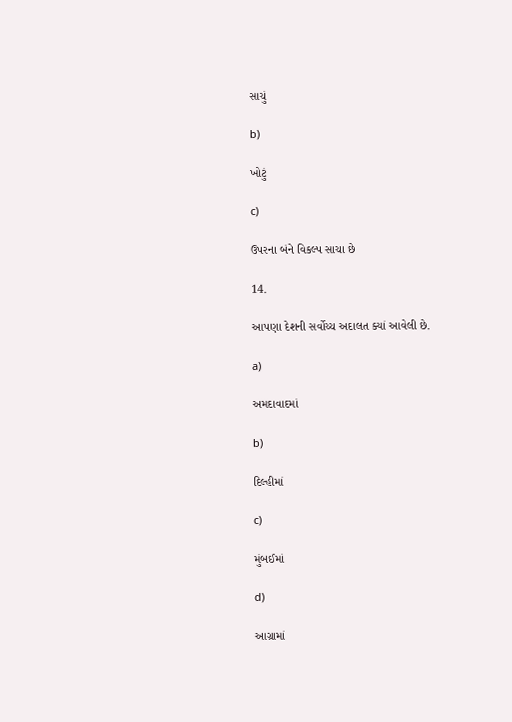સાચું

b)

ખોટું

c)

ઉપરના બંને વિકલ્પ સાચા છે

14.

આપણા દેશની સર્વોચ્ચ અદાલત ક્યાં આવેલી છે.

a)

અમદાવાદમાં

b)

દિલ્હીમાં

c)

મુંબઈમાં

d)

આગ્રામાં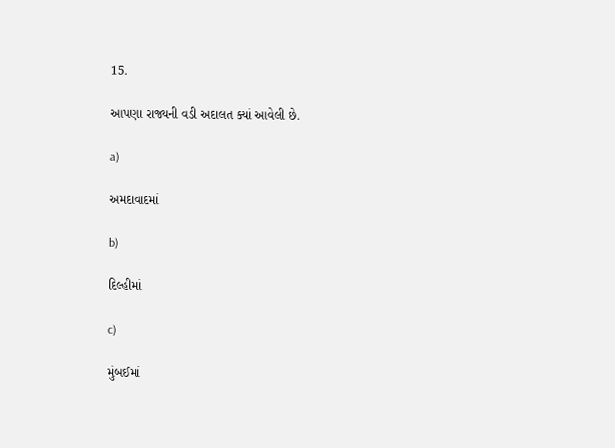15.

આપણા રાજ્યની વડી અદાલત ક્યાં આવેલી છે.

a)

અમદાવાદમાં

b)

દિલ્હીમાં

c)

મુંબઈમાં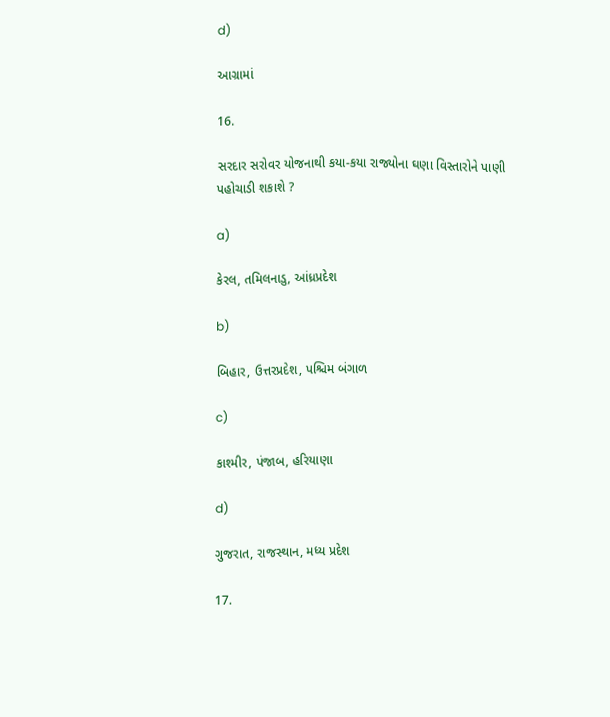d)

આગ્રામાં

16.

સરદાર સરોવર યોજનાથી કયા-કયા રાજ્યોના ઘણા વિસ્તારોને પાણી પહોચાડી શકાશે ?

a)

કેરલ, તમિલનાડુ, આંધ્રપ્રદેશ

b)

બિહાર, ઉત્તરપ્રદેશ, પશ્ચિમ બંગાળ

c)

કાશ્મીર, પંજાબ, હરિયાણા

d)

ગુજરાત, રાજસ્થાન, મધ્ય પ્રદેશ

17.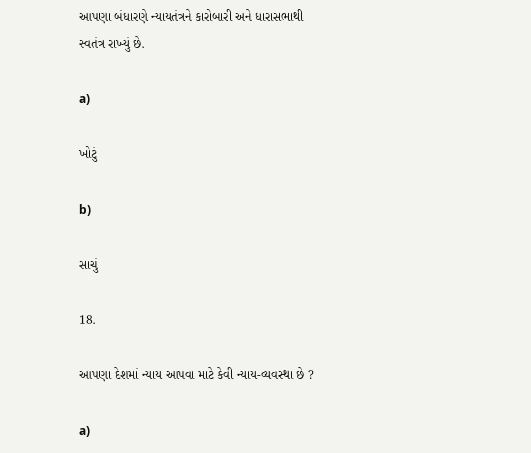આપણા બંધારણે ન્યાયતંત્રને કારોબારી અને ધારાસભાથી સ્વતંત્ર રાખ્યું છે.

a)

ખોટું

b)

સાચું

18.

આપણા દેશમાં ન્યાય આપવા માટે કેવી ન્યાય-વ્યવસ્થા છે ?

a)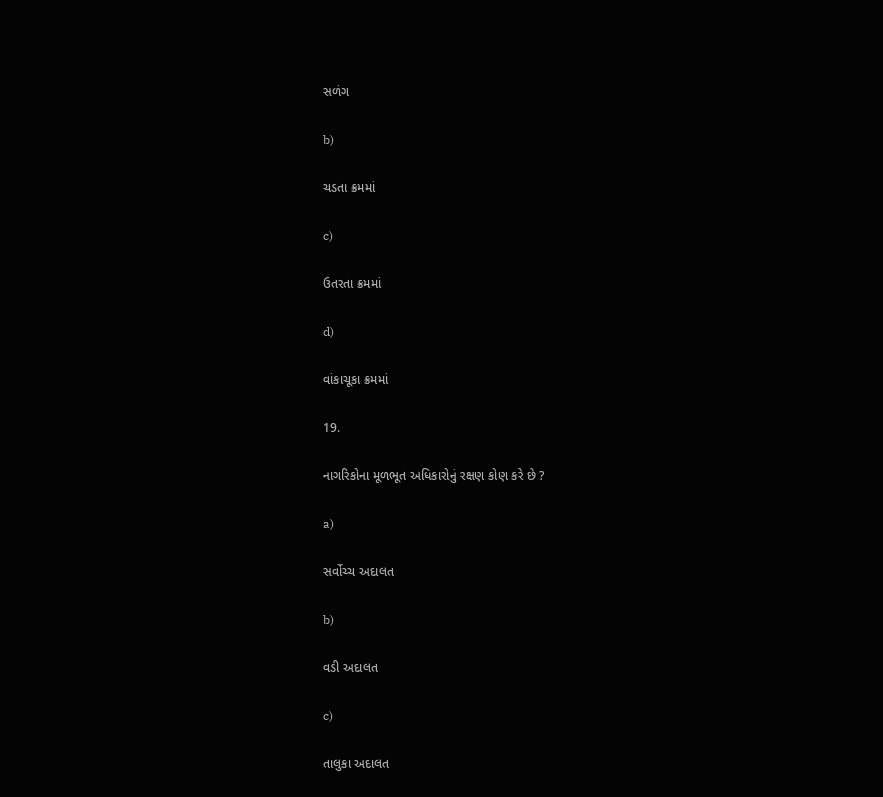સળંગ

b)

ચડતા ક્રમમાં

c)

ઉતરતા ક્રમમાં

d)

વાંકાચૂકા ક્રમમાં

19.

નાગરિકોના મૂળભૂત અધિકારોનું રક્ષણ કોણ કરે છે ?

a)

સર્વોચ્ચ અદાલત

b)

વડી અદાલત

c)

તાલુકા અદાલત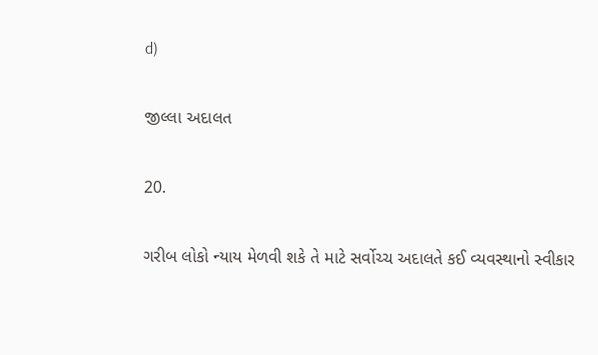d)

જીલ્લા અદાલત

20.

ગરીબ લોકો ન્યાય મેળવી શકે તે માટે સર્વોચ્ચ અદાલતે કઈ વ્યવસ્થાનો સ્વીકાર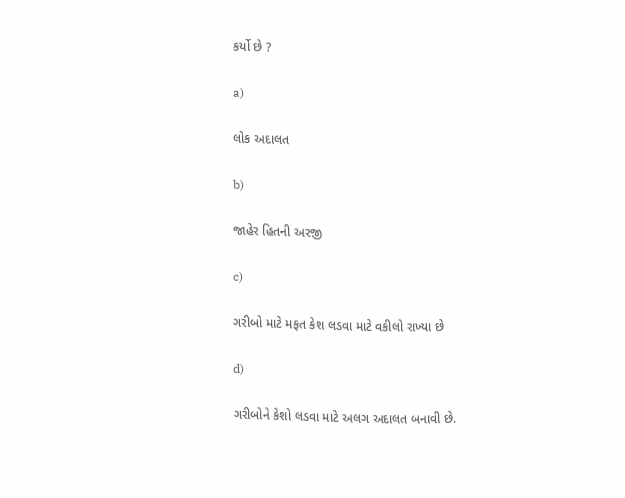કર્યો છે ?

a)

લોક અદાલત

b)

જાહેર હિતની અરજી

c)

ગરીબો માટે મફત કેશ લડવા માટે વકીલો રાખ્યા છે

d)

ગરીબોને કેશો લડવા માટે અલગ અદાલત બનાવી છે.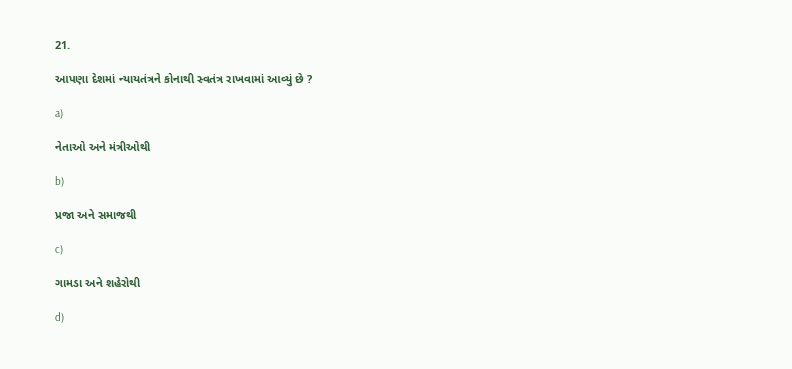21.

આપણા દેશમાં ન્યાયતંત્રને કોનાથી સ્વતંત્ર રાખવામાં આવ્યું છે ?

a)

નેતાઓ અને મંત્રીઓથી

b)

પ્રજા અને સમાજથી

c)

ગામડા અને શહેરોથી

d)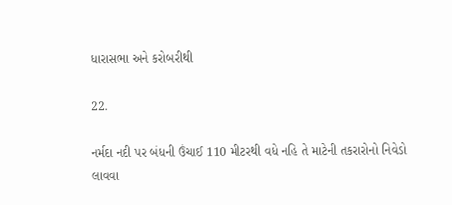ધારાસભા અને કરોબરીથી

22.

નર્મદા નદી પર બંધની ઉંચાઈ 110 મીટરથી વધે નહિ તે માટેની તકરારોનો નિવેડો લાવવા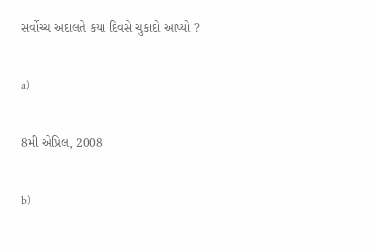સર્વોચ્ચ અદાલતે કયા દિવસે ચુકાદો આપ્યો ?

a)

8મી એપ્રિલ, 2008

b)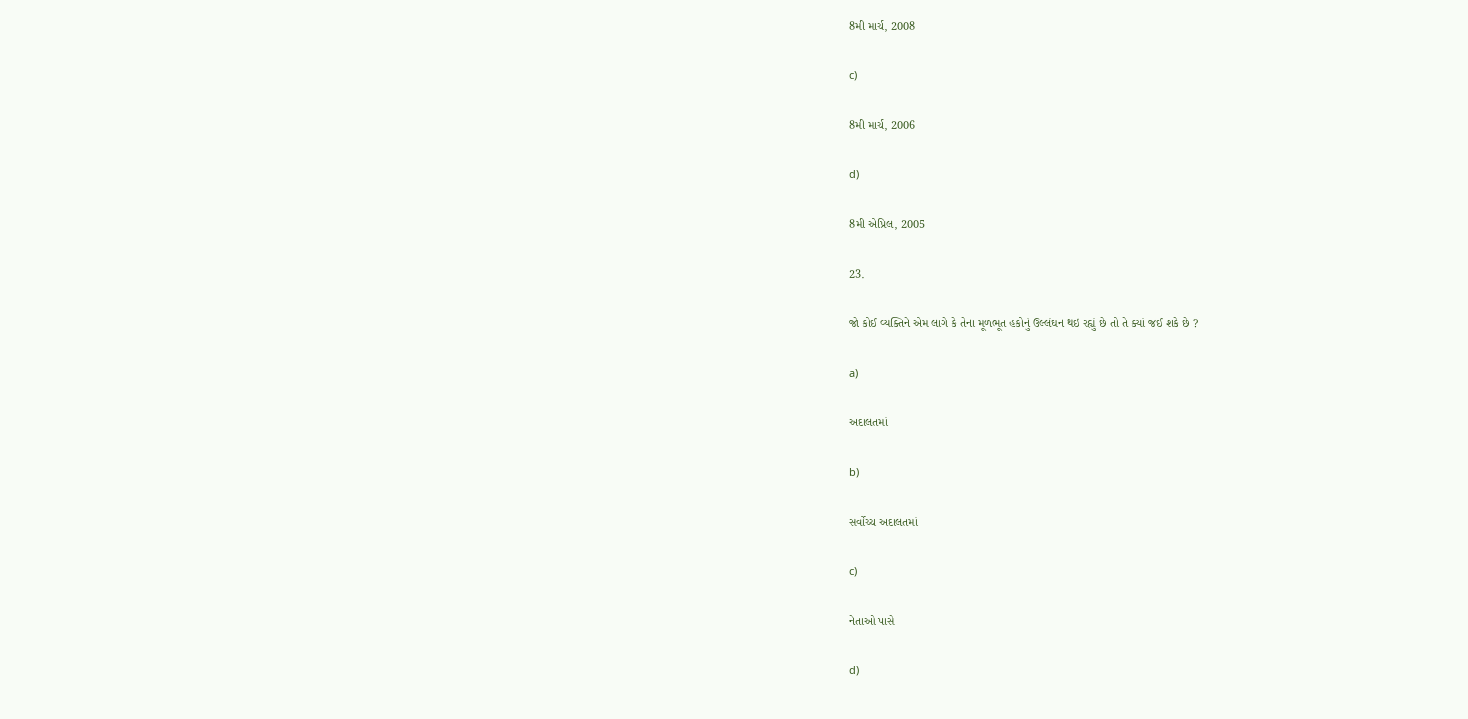8મી માર્ચ, 2008

c)

8મી માર્ચ, 2006

d)

8મી એપ્રિલ, 2005

23.

જો કોઈ વ્યક્તિને એમ લાગે કે તેના મૂળભૂત હકોનું ઉલ્લંઘન થઇ રહ્યું છે તો તે ક્યાં જઈ શકે છે ?

a)

અદાલતમાં

b)

સર્વોચ્ચ અદાલતમાં

c)

નેતાઓ પાસે

d)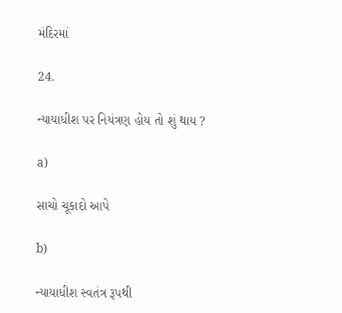મંદિરમાં

24.

ન્યાયાધીશ પર નિયંત્રણ હોય તો શું થાય ?

a)

સાચો ચૂકાદો આપે

b)

ન્યાયાધીશ સ્વતંત્ર રૂપથી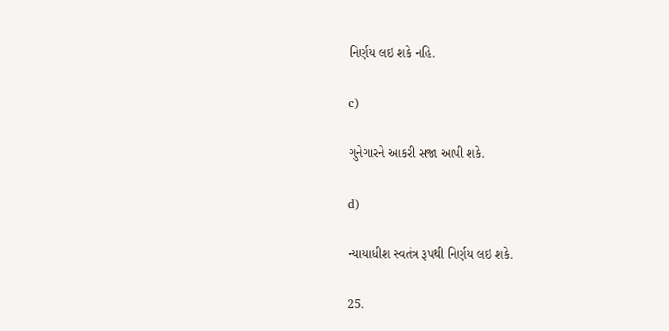નિર્ણય લઇ શકે નહિ.

c)

ગુનેગારને આકરી સજા આપી શકે.

d)

ન્યાયાધીશ સ્વતંત્ર રૂપથી નિર્ણય લઇ શકે.

25.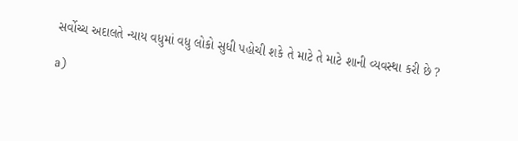સર્વોચ્ચ અદાલતે ન્યાય વધુમાં વધુ લોકો સુધી પહોચી શકે તે માટે તે માટે શાની વ્યવસ્થા કરી છે ?

a)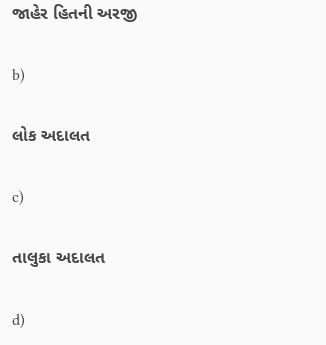જાહેર હિતની અરજી

b)

લોક અદાલત

c)

તાલુકા અદાલત

d)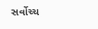સર્વોચ્ચ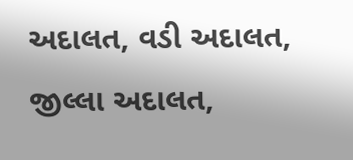અદાલત, વડી અદાલત, જીલ્લા અદાલત,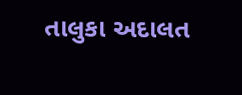તાલુકા અદાલત